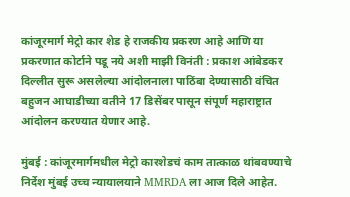कांजूरमार्ग मेट्रो कार शेड हे राजकीय प्रकरण आहे आणि या प्रकरणात कोर्टाने पडू नये अशी माझी विनंती : प्रकाश आंबेडकर
दिल्लीत सुरू असलेल्या आंदोलनाला पाठिंबा देण्यासाठी वंचित बहुजन आघाडीच्या वतीने 17 डिसेंबर पासून संपूर्ण महाराष्ट्रात आंदोलन करण्यात येणार आहे.

मुंबई : कांजूरमार्गमधील मेट्रो कारशेडचं काम तात्काळ थांबवण्याचे निर्देश मुंबई उच्च न्यायालयाने MMRDA ला आज दिले आहेत.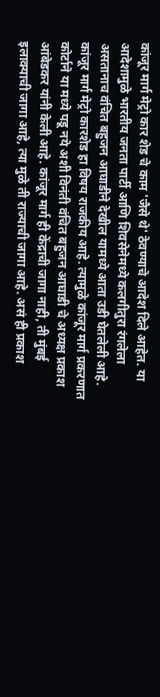कांजूर मार्ग मेट्रो कार शेड चे काम 'जैसे थे' ठेवण्याचे आदेश दिले आहेत. या आदेशामुळे भारतीय जनता पार्टी आणि शिवसेनेमध्ये कलगीतुरा रंगलेला असतानाच वंचित बहुजन आघाडीने देखील यामध्ये आता उडी घेतलेली आहे. कांजूर मार्ग मेट्रो कारशेड हा विषय राजकीय आहे. त्यामुळे कांजूर मार्ग प्रकरणात कोर्टाने या मध्ये पडू नये अशी विनंती वंचित बहुजन आघाडी चे अध्यक्ष प्रकाश आंबेडकर यांनी केली आहे. कांजूर मार्ग ही केंद्राची जागा नाही, ती मुंबई इलाक्याची जागा आहे, त्या मुळे ती राज्याची जागा आहे. असं ही प्रकाश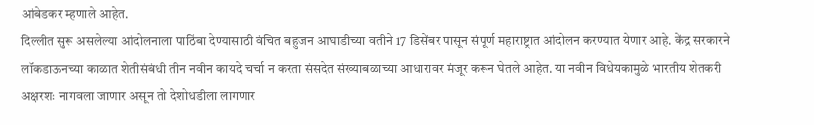आंबेडकर म्हणाले आहेत.
दिल्लीत सुरू असलेल्या आंदोलनाला पाठिंबा देण्यासाठी वंचित बहुजन आघाडीच्या वतीने 17 डिसेंबर पासून संपूर्ण महाराष्ट्रात आंदोलन करण्यात येणार आहे. केंद्र सरकारने लॉकडाऊनच्या काळात शेतीसंबंधी तीन नवीन कायदे चर्चा न करता संसदेत संख्याबळाच्या आधारावर मंजूर करून घेतले आहेत. या नवीन विधेयकामुळे भारतीय शेतकरी अक्षरशः नागवला जाणार असून तो देशोधडीला लागणार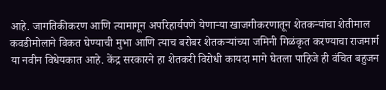आहे. जागतिकीकरण आणि त्यामागून अपरिहार्यपणे येणाऱ्या खाजगीकरणातून शेतकऱ्यांचा शेतीमाल कवडीमोलाने विकत घेण्याची मुभा आणि त्याच बरोबर शेतकऱ्यांच्या जमिनी गिळंकृत करण्याचा राजमार्ग या नवीन विधेयकात आहे. केंद्र सरकारने हा शेतकरी विरोधी कायदा मागे घेतला पाहिजे ही वंचित बहुजन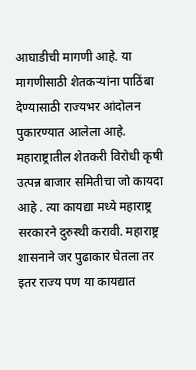आघाडीची मागणी आहे. या मागणीसाठी शेतकऱ्यांना पाठिंबा देण्यासाठी राज्यभर आंदोलन पुकारण्यात आलेला आहे.
महाराष्ट्रातील शेतकरी विरोधी कृषी उत्पन्न बाजार समितीचा जो कायदा आहे . त्या कायद्या मध्ये महाराष्ट्र सरकारने दुरुस्थी करावी. महाराष्ट्र शासनाने जर पुढाकार घेतला तर इतर राज्य पण या कायद्यात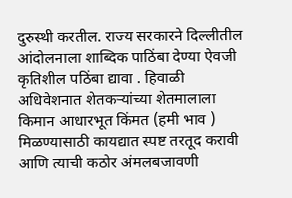दुरुस्थी करतील. राज्य सरकारने दिल्लीतील आंदोलनाला शाब्दिक पाठिंबा देण्या ऐवजी कृतिशील पठिंबा द्यावा . हिवाळी अधिवेशनात शेतकऱ्यांच्या शेतमालाला किमान आधारभूत किंमत (हमी भाव ) मिळण्यासाठी कायद्यात स्पष्ट तरतूद करावी आणि त्याची कठोर अंमलबजावणी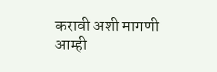करावी अशी मागणी आम्ही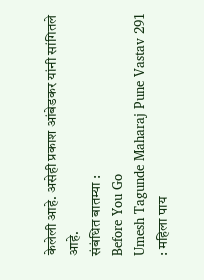केलेली आहे. असेही प्रकाश आंबेडकर यांनी सांगितले आहे.
संबंधित बातम्या :
Before You Go
Umesh Tagunde Maharaj Pune Vastav 291 : महिला पाय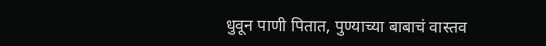धुवून पाणी पितात, पुण्याच्या बाबाचं वास्तव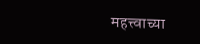महत्त्वाच्या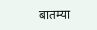बातम्या